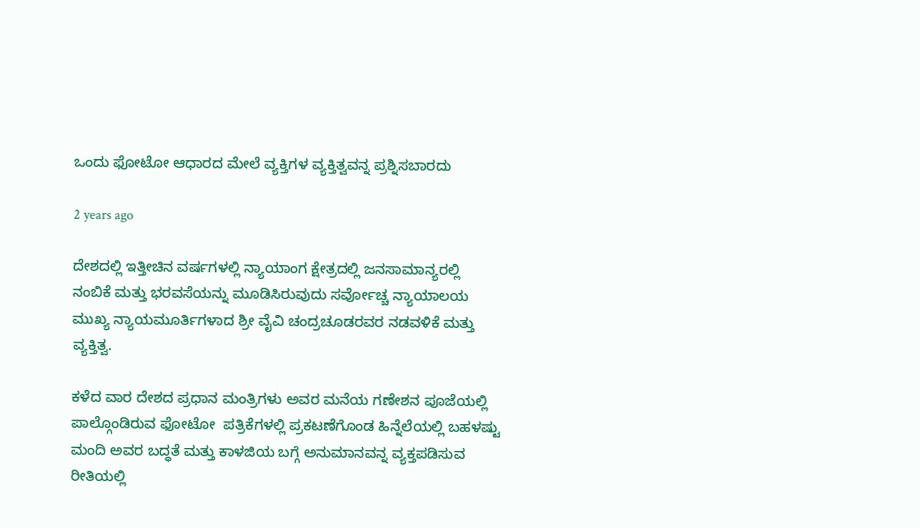ಒಂದು ಫೋಟೋ ಆಧಾರದ ಮೇಲೆ ವ್ಯಕ್ತಿಗಳ ವ್ಯಕ್ತಿತ್ವವನ್ನ ಪ್ರಶ್ನಿಸಬಾರದು

2 years ago

ದೇಶದಲ್ಲಿ ಇತ್ತೀಚಿನ ವರ್ಷಗಳಲ್ಲಿ ನ್ಯಾಯಾಂಗ ಕ್ಷೇತ್ರದಲ್ಲಿ ಜನಸಾಮಾನ್ಯರಲ್ಲಿ ನಂಬಿಕೆ ಮತ್ತು ಭರವಸೆಯನ್ನು ಮೂಡಿಸಿರುವುದು ಸರ್ವೋಚ್ಚ ನ್ಯಾಯಾಲಯ ಮುಖ್ಯ ನ್ಯಾಯಮೂರ್ತಿಗಳಾದ ಶ್ರೀ ವೈವಿ ಚಂದ್ರಚೂಡರವರ ನಡವಳಿಕೆ ಮತ್ತು ವ್ಯಕ್ತಿತ್ವ‌.

ಕಳೆದ ವಾರ ದೇಶದ ಪ್ರಧಾನ ಮಂತ್ರಿಗಳು ಅವರ ಮನೆಯ ಗಣೇಶನ ಪೂಜೆಯಲ್ಲಿ ಪಾಲ್ಗೊಂಡಿರುವ ಫೋಟೋ  ಪತ್ರಿಕೆಗಳಲ್ಲಿ ಪ್ರಕಟಣೆಗೊಂಡ ಹಿನ್ನೆಲೆಯಲ್ಲಿ ಬಹಳಷ್ಟು ಮಂದಿ ಅವರ ಬದ್ಧತೆ ಮತ್ತು ಕಾಳಜಿಯ ಬಗ್ಗೆ ಅನುಮಾನವನ್ನ ವ್ಯಕ್ತಪಡಿಸುವ ರೀತಿಯಲ್ಲಿ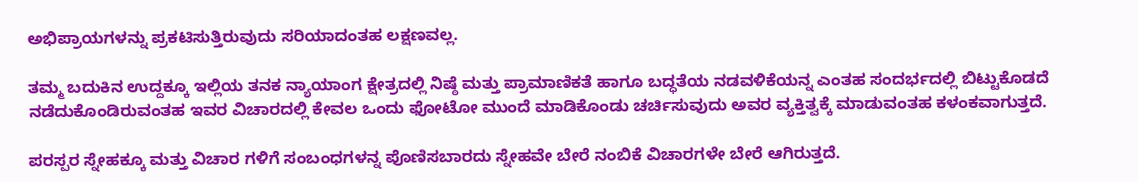ಅಭಿಪ್ರಾಯಗಳನ್ನು ಪ್ರಕಟಿಸುತ್ತಿರುವುದು ಸರಿಯಾದಂತಹ ಲಕ್ಷಣವಲ್ಲ.

ತಮ್ಮ ಬದುಕಿನ ಉದ್ದಕ್ಕೂ ಇಲ್ಲಿಯ ತನಕ ನ್ಯಾಯಾಂಗ ಕ್ಷೇತ್ರದಲ್ಲಿ ನಿಷ್ಠೆ ಮತ್ತು ಪ್ರಾಮಾಣಿಕತೆ ಹಾಗೂ ಬದ್ಧತೆಯ ನಡವಳಿಕೆಯನ್ನ ಎಂತಹ ಸಂದರ್ಭದಲ್ಲಿ ಬಿಟ್ಟುಕೊಡದೆ ನಡೆದುಕೊಂಡಿರುವಂತಹ ಇವರ ವಿಚಾರದಲ್ಲಿ ಕೇವಲ ಒಂದು ಫೋಟೋ ಮುಂದೆ ಮಾಡಿಕೊಂಡು ಚರ್ಚಿಸುವುದು ಅವರ ವ್ಯಕ್ತಿತ್ವಕ್ಕೆ ಮಾಡುವಂತಹ ಕಳಂಕವಾಗುತ್ತದೆ.

ಪರಸ್ಪರ ಸ್ನೇಹಕ್ಕೂ ಮತ್ತು ವಿಚಾರ ಗಳಿಗೆ ಸಂಬಂಧಗಳನ್ನ ಪೊಣಿಸಬಾರದು ಸ್ನೇಹವೇ ಬೇರೆ ನಂಬಿಕೆ ವಿಚಾರಗಳೇ ಬೇರೆ ಆಗಿರುತ್ತದೆ.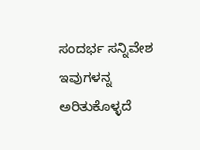ಸಂದರ್ಭ ಸನ್ನಿವೇಶ ಇವುಗಳನ್ನ ಅರಿತುಕೊಳ್ಳದೆ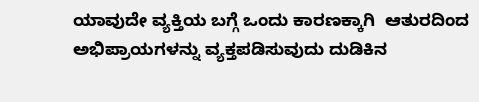ಯಾವುದೇ ವ್ಯಕ್ತಿಯ ಬಗ್ಗೆ ಒಂದು ಕಾರಣಕ್ಕಾಗಿ  ಆತುರದಿಂದ ಅಭಿಪ್ರಾಯಗಳನ್ನು ವ್ಯಕ್ತಪಡಿಸುವುದು ದುಡಿಕಿನ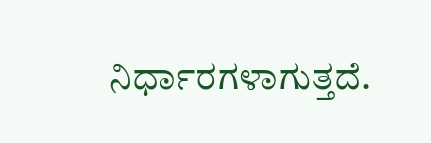ನಿರ್ಧಾರಗಳಾಗುತ್ತದೆ.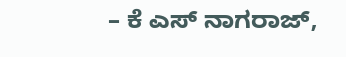– ಕೆ ಎಸ್ ನಾಗರಾಜ್,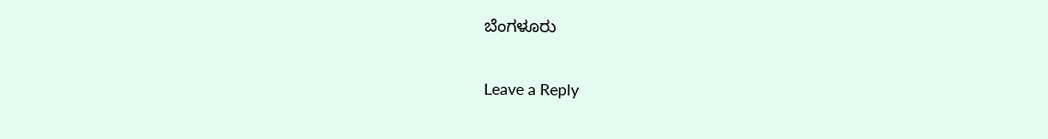ಬೆಂಗಳೂರು

Leave a Reply